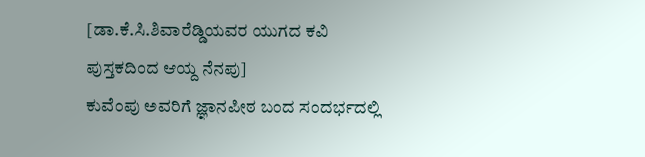[ಡಾ.ಕೆ.ಸಿ.ಶಿವಾರೆಡ್ಡಿಯವರ ಯುಗದ ಕವಿ ಪುಸ್ತಕದಿಂದ ಆಯ್ದ ನೆನಪು]
ಕುವೆಂಪು ಅವರಿಗೆ ಜ್ಞಾನಪೀಠ ಬಂದ ಸಂದರ್ಭದಲ್ಲಿ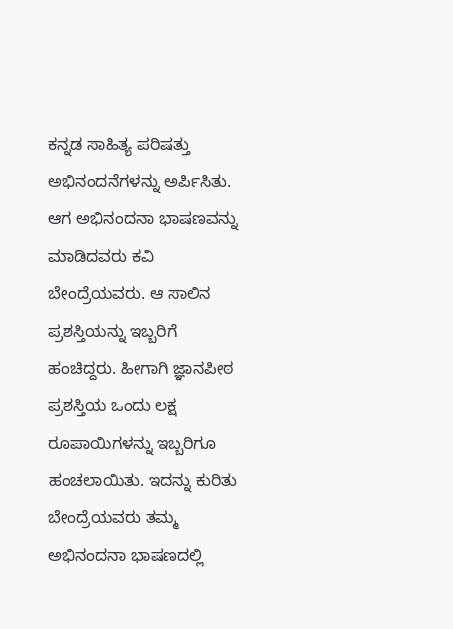ಕನ್ನಡ ಸಾಹಿತ್ಯ ಪರಿಷತ್ತು ಅಭಿನಂದನೆಗಳನ್ನು ಅರ್ಪಿಸಿತು. ಆಗ ಅಭಿನಂದನಾ ಭಾಷಣವನ್ನು ಮಾಡಿದವರು ಕವಿ ಬೇಂದ್ರೆಯವರು. ಆ ಸಾಲಿನ ಪ್ರಶಸ್ತಿಯನ್ನು ಇಬ್ಬರಿಗೆ ಹಂಚಿದ್ದರು. ಹೀಗಾಗಿ ಜ್ಞಾನಪೀಠ ಪ್ರಶಸ್ತಿಯ ಒಂದು ಲಕ್ಷ ರೂಪಾಯಿಗಳನ್ನು ಇಬ್ಬರಿಗೂ ಹಂಚಲಾಯಿತು. ಇದನ್ನು ಕುರಿತು ಬೇಂದ್ರೆಯವರು ತಮ್ಮ ಅಭಿನಂದನಾ ಭಾಷಣದಲ್ಲಿ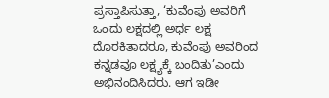ಪ್ರಸ್ತಾಪಿಸುತ್ತಾ, ‘ಕುವೆಂಪು ಅವರಿಗೆ ಒಂದು ಲಕ್ಷದಲ್ಲಿ ಅರ್ಧ ಲಕ್ಷ ದೊರಕಿತಾದರೂ, ಕುವೆಂಪು ಅವರಿಂದ ಕನ್ನಡವೂ ಲಕ್ಷ್ಯಕ್ಕೆ ಬಂದಿತು’ಎಂದು ಅಭಿನಂದಿಸಿದರು. ಆಗ ಇಡೀ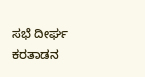ಸಭೆ ದೀರ್ಘ ಕರತಾಡನ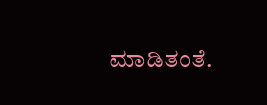ಮಾಡಿತಂತೆ.